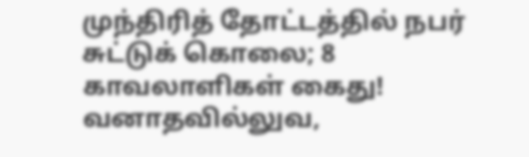முந்திரித் தோட்டத்தில் நபர் சுட்டுக் கொலை; 8 காவலாளிகள் கைது!
வனாதவில்லுவ,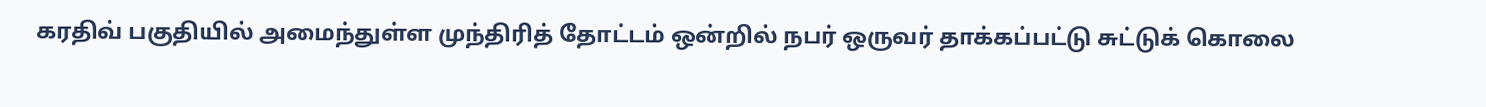கரதிவ் பகுதியில் அமைந்துள்ள முந்திரித் தோட்டம் ஒன்றில் நபர் ஒருவர் தாக்கப்பட்டு சுட்டுக் கொலை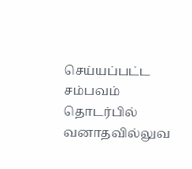செய்யப்பட்ட சம்பவம் தொடர்பில் வனாதவில்லுவ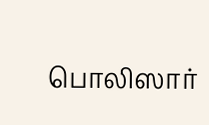பொலிஸார்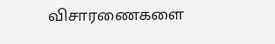விசாரணைகளை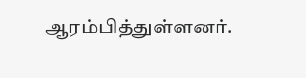ஆரம்பித்துள்ளனர்.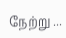நேற்று ...